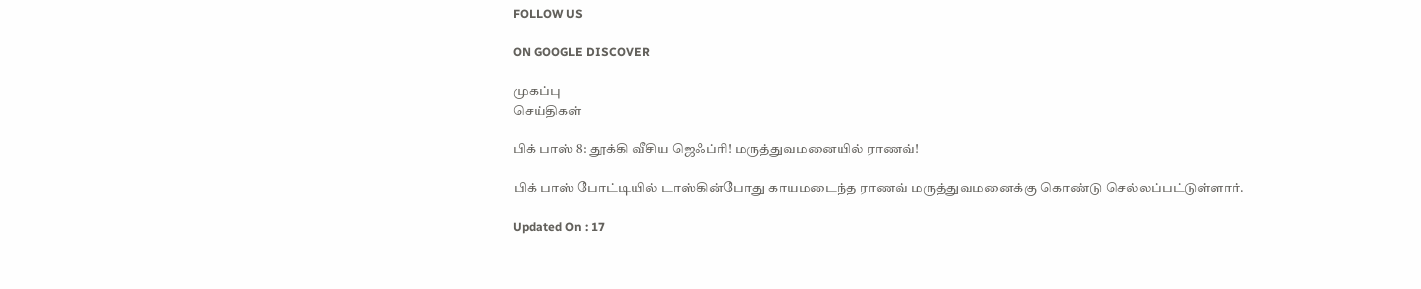FOLLOW US

ON GOOGLE DISCOVER

முகப்பு
செய்திகள்

பிக் பாஸ் 8: தூக்கி வீசிய ஜெஃப்ரி! மருத்துவமனையில் ராணவ்!

பிக் பாஸ் போட்டியில் டாஸ்கின்போது காயமடைந்த ராணவ் மருத்துவமனைக்கு கொண்டு செல்லப்பட்டுள்ளார்.

Updated On : 17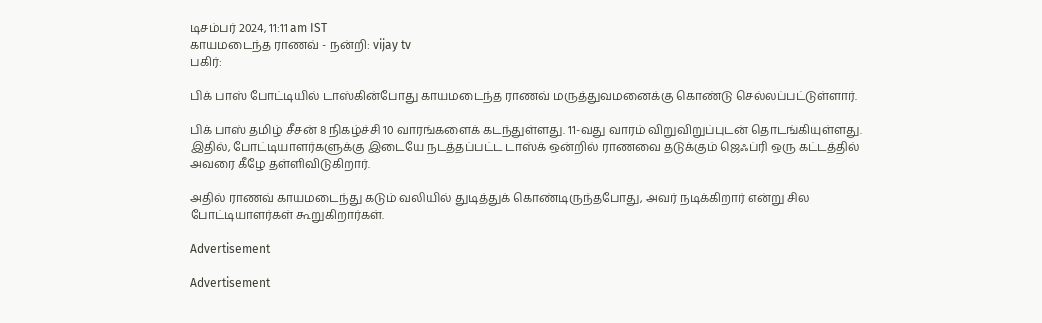டிசம்பர் 2024, 11:11 am IST
காயமடைந்த ராணவ் - நன்றி: vijay tv
பகிர்:

பிக் பாஸ் போட்டியில் டாஸ்கின்போது காயமடைந்த ராணவ் மருத்துவமனைக்கு கொண்டு செல்லப்பட்டுள்ளார்.

பிக் பாஸ் தமிழ் சீசன் 8 நிகழ்ச்சி 10 வாரங்களைக் கடந்துள்ளது. 11-வது வாரம் விறுவிறுப்புடன் தொடங்கியுள்ளது. இதில், போட்டியாளர்களுக்கு இடையே நடத்தப்பட்ட டாஸ்க் ஒன்றில் ராணவை தடுக்கும் ஜெஃப்ரி ஒரு கட்டத்தில் அவரை கீழே தள்ளிவிடுகிறார்.

அதில் ராணவ் காயமடைந்து கடும் வலியில் துடித்துக் கொண்டிருந்தபோது, அவர் நடிக்கிறார் என்று சில போட்டியாளர்கள் கூறுகிறார்கள்.

Advertisement

Advertisement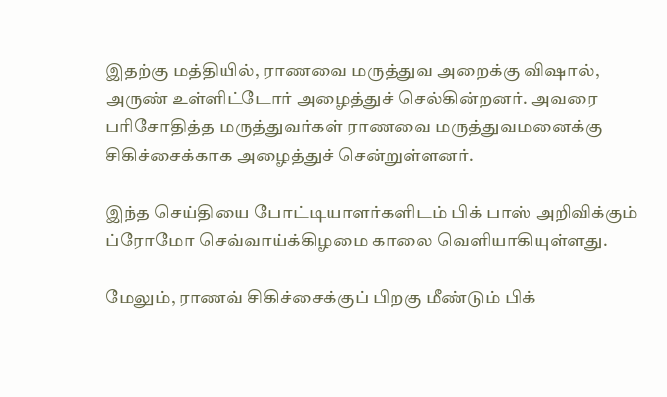இதற்கு மத்தியில், ராணவை மருத்துவ அறைக்கு விஷால், அருண் உள்ளிட்டோர் அழைத்துச் செல்கின்றனர். அவரை பரிசோதித்த மருத்துவர்கள் ராணவை மருத்துவமனைக்கு சிகிச்சைக்காக அழைத்துச் சென்றுள்ளனர்.

இந்த செய்தியை போட்டியாளர்களிடம் பிக் பாஸ் அறிவிக்கும் ப்ரோமோ செவ்வாய்க்கிழமை காலை வெளியாகியுள்ளது.

மேலும், ராணவ் சிகிச்சைக்குப் பிறகு மீண்டும் பிக்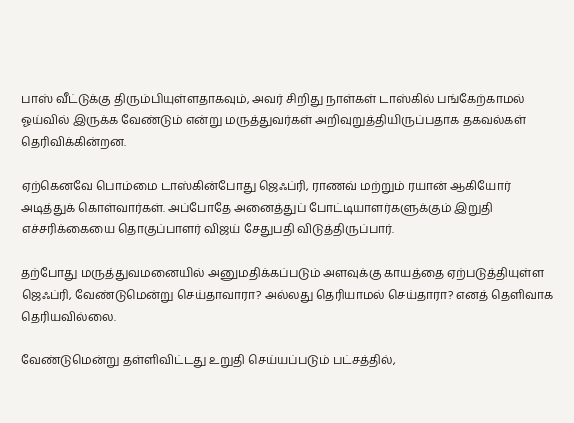பாஸ் வீட்டுக்கு திரும்பியுள்ளதாகவும், அவர் சிறிது நாள்கள் டாஸ்கில் பங்கேற்காமல் ஓய்வில் இருக்க வேண்டும் என்று மருத்துவர்கள் அறிவுறுத்தியிருப்பதாக தகவல்கள் தெரிவிக்கின்றன.

ஏற்கெனவே பொம்மை டாஸ்கின்போது ஜெஃப்ரி, ராணவ் மற்றும் ரயான் ஆகியோர் அடித்துக் கொள்வார்கள். அப்போதே அனைத்துப் போட்டியாளர்களுக்கும் இறுதி எச்சரிக்கையை தொகுப்பாளர் விஜய் சேதுபதி விடுத்திருப்பார்.

தற்போது மருத்துவமனையில் அனுமதிக்கப்படும் அளவுக்கு காயத்தை ஏற்படுத்தியுள்ள ஜெஃப்ரி, வேண்டுமென்று செய்தாவாரா? அல்லது தெரியாமல் செய்தாரா? எனத் தெளிவாக தெரியவில்லை.

வேண்டுமென்று தள்ளிவிட்டது உறுதி செய்யப்படும் பட்சத்தில்,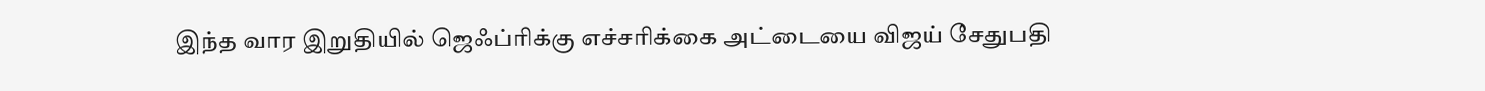இந்த வார இறுதியில் ஜெஃப்ரிக்கு எச்சரிக்கை அட்டையை விஜய் சேதுபதி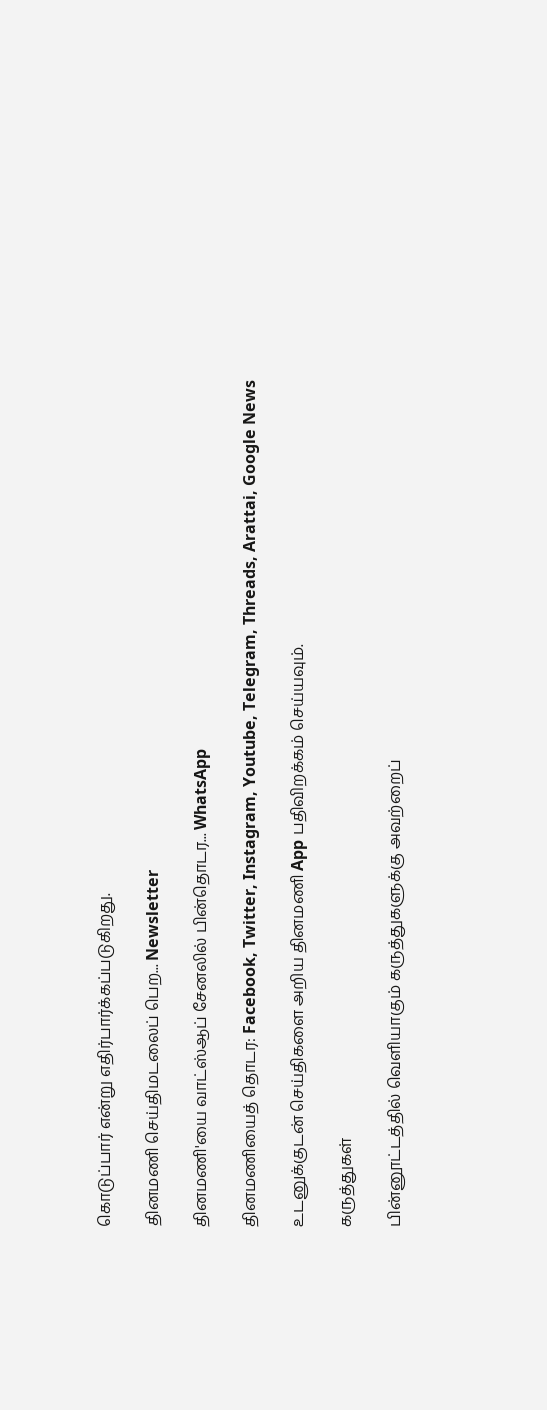கொடுப்பார் என்று எதிர்பார்க்கப்படுகிறது.

தினமணி செய்திமடலைப் பெற... Newsletter

தினமணி'யை வாட்ஸ்ஆப் சேனலில் பின்தொடர... WhatsApp

தினமணியைத் தொடர: Facebook, Twitter, Instagram, Youtube, Telegram, Threads, Arattai, Google News

உடனுக்குடன் செய்திகளை அறிய தினமணி App பதிவிறக்கம் செய்யவும்.

கருத்துகள்

பின்னூட்டத்தில் வெளியாகும் கருத்துகளுக்கு அவற்றைப்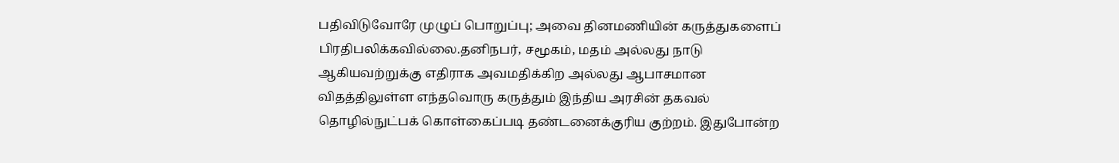பதிவிடுவோரே முழுப் பொறுப்பு; அவை தினமணியின் கருத்துகளைப் பிரதிபலிக்கவில்லை.தனிநபர், சமூகம், மதம் அல்லது நாடு ஆகியவற்றுக்கு எதிராக அவமதிக்கிற அல்லது ஆபாசமான விதத்திலுள்ள எந்தவொரு கருத்தும் இந்திய அரசின் தகவல் தொழில்நுட்பக் கொள்கைப்படி தண்டனைக்குரிய குற்றம். இதுபோன்ற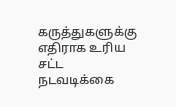கருத்துகளுக்கு எதிராக உரிய சட்ட நடவடிக்கை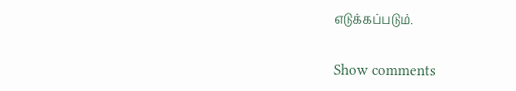எடுக்கப்படும்.

Show comments